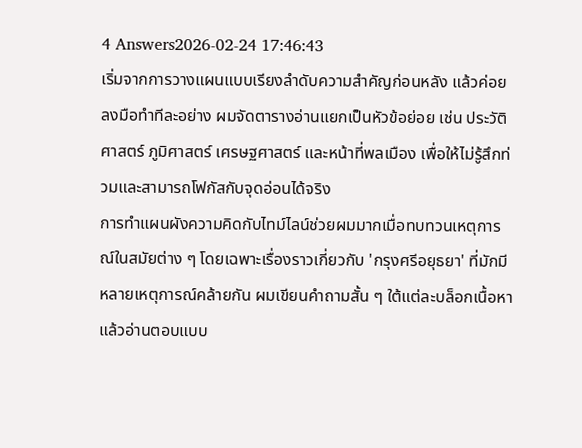4 Answers2026-02-24 17:46:43
เริ่มจากการวางแผนแบบเรียงลำดับความสำคัญก่อนหลัง แล้วค่อยลงมือทำทีละอย่าง ผมจัดตารางอ่านแยกเป็นหัวข้อย่อย เช่น ประวัติศาสตร์ ภูมิศาสตร์ เศรษฐศาสตร์ และหน้าที่พลเมือง เพื่อให้ไม่รู้สึกท่วมและสามารถโฟกัสกับจุดอ่อนได้จริง
การทำแผนผังความคิดกับไทม์ไลน์ช่วยผมมากเมื่อทบทวนเหตุการณ์ในสมัยต่าง ๆ โดยเฉพาะเรื่องราวเกี่ยวกับ 'กรุงศรีอยุธยา' ที่มักมีหลายเหตุการณ์คล้ายกัน ผมเขียนคำถามสั้น ๆ ใต้แต่ละบล็อกเนื้อหา แล้วอ่านตอบแบบ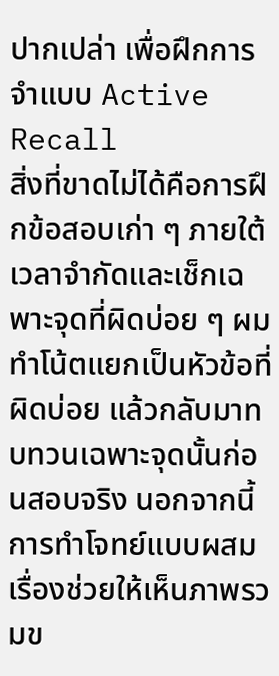ปากเปล่า เพื่อฝึกการจำแบบ Active Recall
สิ่งที่ขาดไม่ได้คือการฝึกข้อสอบเก่า ๆ ภายใต้เวลาจำกัดและเช็กเฉพาะจุดที่ผิดบ่อย ๆ ผมทำโน้ตแยกเป็นหัวข้อที่ผิดบ่อย แล้วกลับมาทบทวนเฉพาะจุดนั้นก่อนสอบจริง นอกจากนี้การทำโจทย์แบบผสมเรื่องช่วยให้เห็นภาพรวมข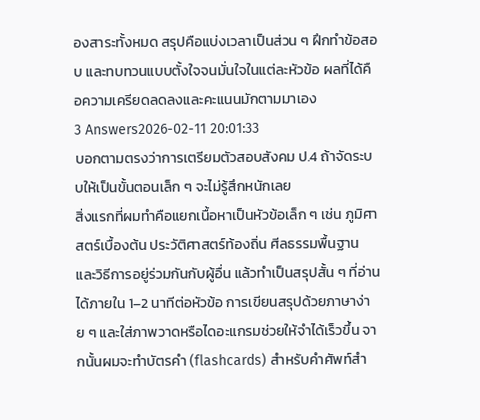องสาระทั้งหมด สรุปคือแบ่งเวลาเป็นส่วน ๆ ฝึกทำข้อสอบ และทบทวนแบบตั้งใจจนมั่นใจในแต่ละหัวข้อ ผลที่ได้คือความเครียดลดลงและคะแนนมักตามมาเอง
3 Answers2026-02-11 20:01:33
บอกตามตรงว่าการเตรียมตัวสอบสังคม ป.4 ถ้าจัดระบบให้เป็นขั้นตอนเล็ก ๆ จะไม่รู้สึกหนักเลย
สิ่งแรกที่ผมทำคือแยกเนื้อหาเป็นหัวข้อเล็ก ๆ เช่น ภูมิศาสตร์เบื้องต้น ประวัติศาสตร์ท้องถิ่น ศีลธรรมพื้นฐาน และวิธีการอยู่ร่วมกันกับผู้อื่น แล้วทำเป็นสรุปสั้น ๆ ที่อ่านได้ภายใน 1–2 นาทีต่อหัวข้อ การเขียนสรุปด้วยภาษาง่าย ๆ และใส่ภาพวาดหรือไดอะแกรมช่วยให้จำได้เร็วขึ้น จากนั้นผมจะทำบัตรคำ (flashcards) สำหรับคำศัพท์สำ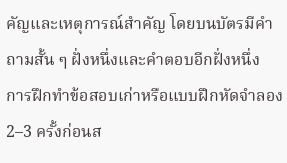คัญและเหตุการณ์สำคัญ โดยบนบัตรมีคำถามสั้น ๆ ฝั่งหนึ่งและคำตอบอีกฝั่งหนึ่ง
การฝึกทำข้อสอบเก่าหรือแบบฝึกหัดจำลอง 2–3 ครั้งก่อนส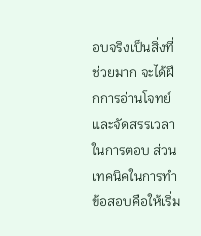อบจริงเป็นสิ่งที่ช่วยมาก จะได้ฝึกการอ่านโจทย์และจัดสรรเวลาในการตอบ ส่วนเทคนิคในการทำข้อสอบคือให้เริ่ม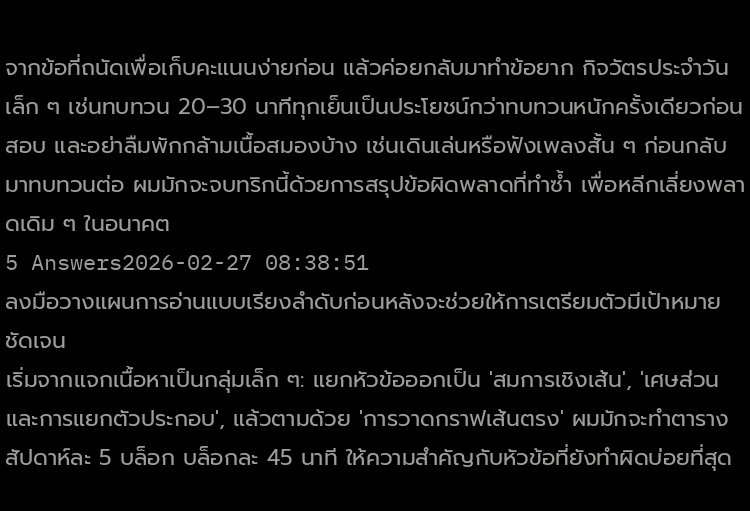จากข้อที่ถนัดเพื่อเก็บคะแนนง่ายก่อน แล้วค่อยกลับมาทำข้อยาก กิจวัตรประจำวันเล็ก ๆ เช่นทบทวน 20–30 นาทีทุกเย็นเป็นประโยชน์กว่าทบทวนหนักครั้งเดียวก่อนสอบ และอย่าลืมพักกล้ามเนื้อสมองบ้าง เช่นเดินเล่นหรือฟังเพลงสั้น ๆ ก่อนกลับมาทบทวนต่อ ผมมักจะจบทริกนี้ด้วยการสรุปข้อผิดพลาดที่ทำซ้ำ เพื่อหลีกเลี่ยงพลาดเดิม ๆ ในอนาคต
5 Answers2026-02-27 08:38:51
ลงมือวางแผนการอ่านแบบเรียงลำดับก่อนหลังจะช่วยให้การเตรียมตัวมีเป้าหมายชัดเจน
เริ่มจากแจกเนื้อหาเป็นกลุ่มเล็ก ๆ: แยกหัวข้อออกเป็น 'สมการเชิงเส้น', 'เศษส่วนและการแยกตัวประกอบ', แล้วตามด้วย 'การวาดกราฟเส้นตรง' ผมมักจะทำตารางสัปดาห์ละ 5 บล็อก บล็อกละ 45 นาที ให้ความสำคัญกับหัวข้อที่ยังทำผิดบ่อยที่สุด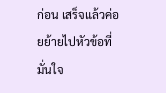ก่อน เสร็จแล้วค่อยย้ายไปหัวข้อที่มั่นใจ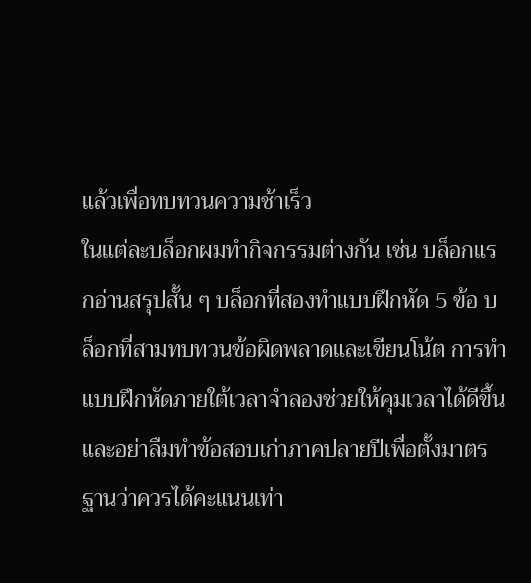แล้วเพื่อทบทวนความช้าเร็ว
ในแต่ละบล็อกผมทำกิจกรรมต่างกัน เช่น บล็อกแรกอ่านสรุปสั้น ๆ บล็อกที่สองทำแบบฝึกหัด 5 ข้อ บล็อกที่สามทบทวนข้อผิดพลาดและเขียนโน้ต การทำแบบฝึกหัดภายใต้เวลาจำลองช่วยให้คุมเวลาได้ดีขึ้น และอย่าลืมทำข้อสอบเก่าภาคปลายปีเพื่อตั้งมาตรฐานว่าควรได้คะแนนเท่า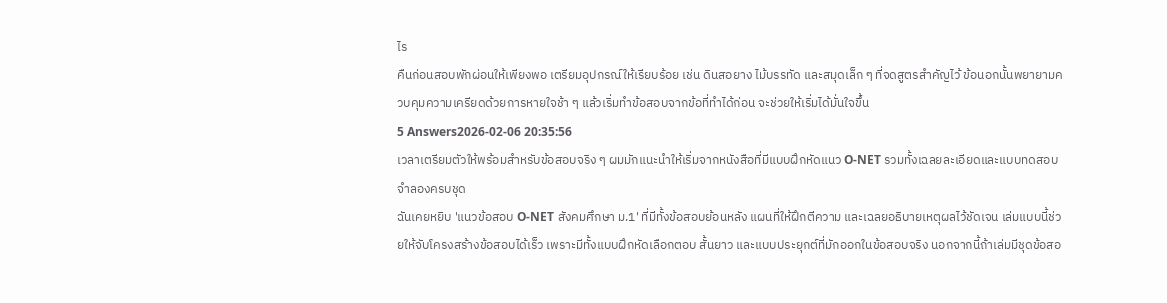ไร
คืนก่อนสอบพักผ่อนให้เพียงพอ เตรียมอุปกรณ์ให้เรียบร้อย เช่น ดินสอยาง ไม้บรรทัด และสมุดเล็ก ๆ ที่จดสูตรสำคัญไว้ ข้อนอกนั้นพยายามควบคุมความเครียดด้วยการหายใจช้า ๆ แล้วเริ่มทำข้อสอบจากข้อที่ทำได้ก่อน จะช่วยให้เริ่มได้มั่นใจขึ้น
5 Answers2026-02-06 20:35:56
เวลาเตรียมตัวให้พร้อมสำหรับข้อสอบจริง ๆ ผมมักแนะนำให้เริ่มจากหนังสือที่มีแบบฝึกหัดแนว O-NET รวมทั้งเฉลยละเอียดและแบบทดสอบจำลองครบชุด
ฉันเคยหยิบ 'แนวข้อสอบ O-NET สังคมศึกษา ม.1' ที่มีทั้งข้อสอบย้อนหลัง แผนที่ให้ฝึกตีความ และเฉลยอธิบายเหตุผลไว้ชัดเจน เล่มแบบนี้ช่วยให้จับโครงสร้างข้อสอบได้เร็ว เพราะมีทั้งแบบฝึกหัดเลือกตอบ สั้นยาว และแบบประยุกต์ที่มักออกในข้อสอบจริง นอกจากนี้ถ้าเล่มมีชุดข้อสอ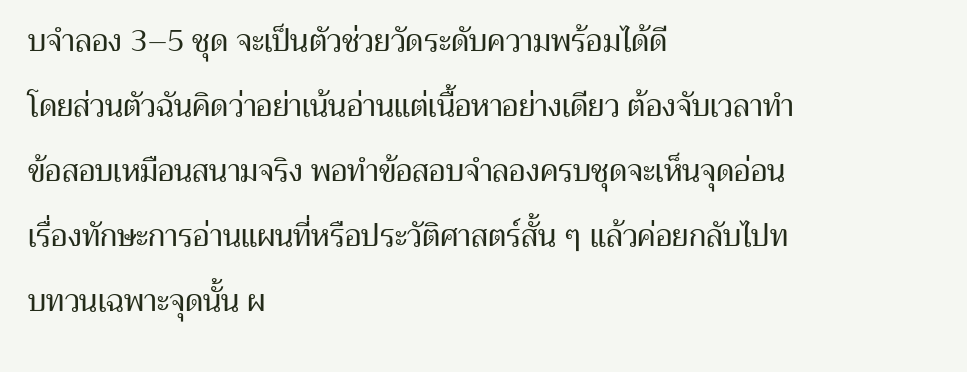บจำลอง 3–5 ชุด จะเป็นตัวช่วยวัดระดับความพร้อมได้ดี
โดยส่วนตัวฉันคิดว่าอย่าเน้นอ่านแต่เนื้อหาอย่างเดียว ต้องจับเวลาทำข้อสอบเหมือนสนามจริง พอทำข้อสอบจำลองครบชุดจะเห็นจุดอ่อนเรื่องทักษะการอ่านแผนที่หรือประวัติศาสตร์สั้น ๆ แล้วค่อยกลับไปทบทวนเฉพาะจุดนั้น ผ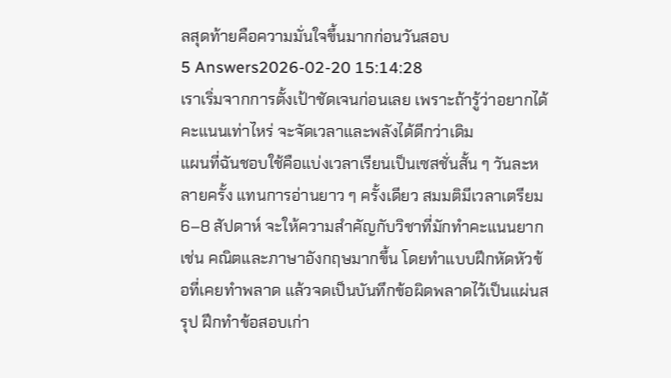ลสุดท้ายคือความมั่นใจขึ้นมากก่อนวันสอบ
5 Answers2026-02-20 15:14:28
เราเริ่มจากการตั้งเป้าชัดเจนก่อนเลย เพราะถ้ารู้ว่าอยากได้คะแนนเท่าไหร่ จะจัดเวลาและพลังได้ดีกว่าเดิม
แผนที่ฉันชอบใช้คือแบ่งเวลาเรียนเป็นเซสชั่นสั้น ๆ วันละหลายครั้ง แทนการอ่านยาว ๆ ครั้งเดียว สมมติมีเวลาเตรียม 6–8 สัปดาห์ จะให้ความสำคัญกับวิชาที่มักทำคะแนนยาก เช่น คณิตและภาษาอังกฤษมากขึ้น โดยทำแบบฝึกหัดหัวข้อที่เคยทำพลาด แล้วจดเป็นบันทึกข้อผิดพลาดไว้เป็นแผ่นสรุป ฝึกทำข้อสอบเก่า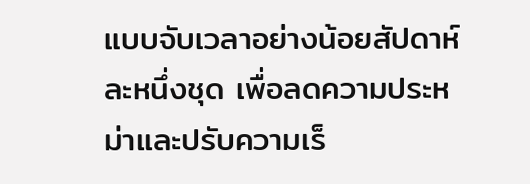แบบจับเวลาอย่างน้อยสัปดาห์ละหนึ่งชุด เพื่อลดความประหม่าและปรับความเร็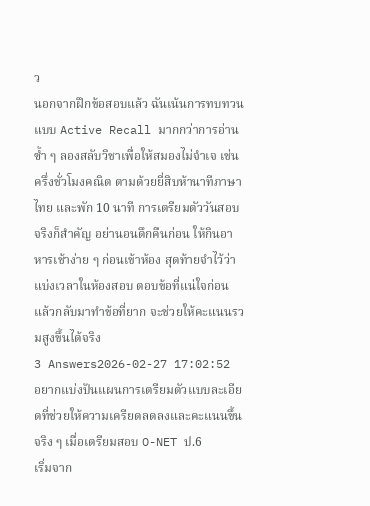ว
นอกจากฝึกข้อสอบแล้ว ฉันเน้นการทบทวนแบบ Active Recall มากกว่าการอ่านซ้ำ ๆ ลองสลับวิชาเพื่อให้สมองไม่จำเจ เช่น ครึ่งชั่วโมงคณิต ตามด้วยยี่สิบห้านาทีภาษาไทย และพัก 10 นาที การเตรียมตัววันสอบจริงก็สำคัญ อย่านอนดึกคืนก่อน ให้กินอาหารเช้าง่าย ๆ ก่อนเข้าห้อง สุดท้ายจำไว้ว่าแบ่งเวลาในห้องสอบ ตอบข้อที่แน่ใจก่อน แล้วกลับมาทำข้อที่ยาก จะช่วยให้คะแนนรวมสูงขึ้นได้จริง
3 Answers2026-02-27 17:02:52
อยากแบ่งปันแผนการเตรียมตัวแบบละเอียดที่ช่วยให้ความเครียดลดลงและคะแนนขึ้นจริง ๆ เมื่อเตรียมสอบ O-NET ป.6
เริ่มจาก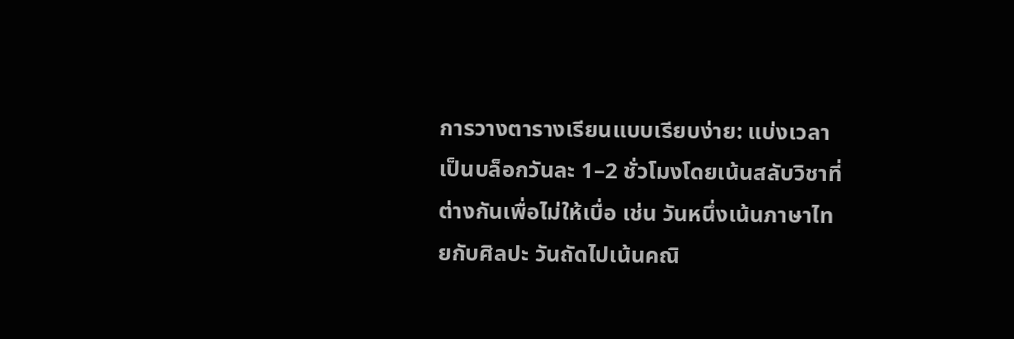การวางตารางเรียนแบบเรียบง่าย: แบ่งเวลาเป็นบล็อกวันละ 1–2 ชั่วโมงโดยเน้นสลับวิชาที่ต่างกันเพื่อไม่ให้เบื่อ เช่น วันหนึ่งเน้นภาษาไทยกับศิลปะ วันถัดไปเน้นคณิ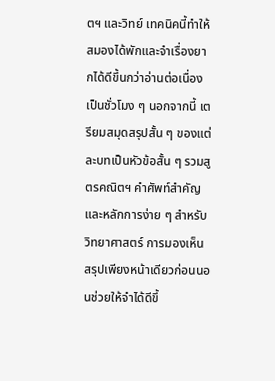ตฯ และวิทย์ เทคนิคนี้ทำให้สมองได้พักและจำเรื่องยากได้ดีขึ้นกว่าอ่านต่อเนื่องเป็นชั่วโมง ๆ นอกจากนี้ เตรียมสมุดสรุปสั้น ๆ ของแต่ละบทเป็นหัวข้อสั้น ๆ รวมสูตรคณิตฯ คำศัพท์สำคัญ และหลักการง่าย ๆ สำหรับวิทยาศาสตร์ การมองเห็นสรุปเพียงหน้าเดียวก่อนนอนช่วยให้จำได้ดีขึ้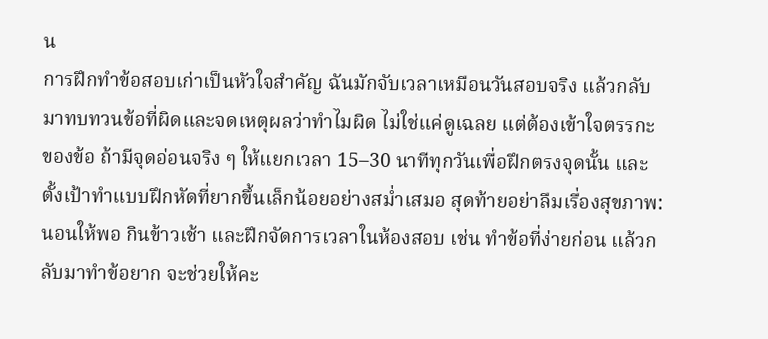น
การฝึกทำข้อสอบเก่าเป็นหัวใจสำคัญ ฉันมักจับเวลาเหมือนวันสอบจริง แล้วกลับมาทบทวนข้อที่ผิดและจดเหตุผลว่าทำไมผิด ไม่ใช่แค่ดูเฉลย แต่ต้องเข้าใจตรรกะของข้อ ถ้ามีจุดอ่อนจริง ๆ ให้แยกเวลา 15–30 นาทีทุกวันเพื่อฝึกตรงจุดนั้น และตั้งเป้าทำแบบฝึกหัดที่ยากขึ้นเล็กน้อยอย่างสม่ำเสมอ สุดท้ายอย่าลืมเรื่องสุขภาพ: นอนให้พอ กินข้าวเช้า และฝึกจัดการเวลาในห้องสอบ เช่น ทำข้อที่ง่ายก่อน แล้วกลับมาทำข้อยาก จะช่วยให้คะ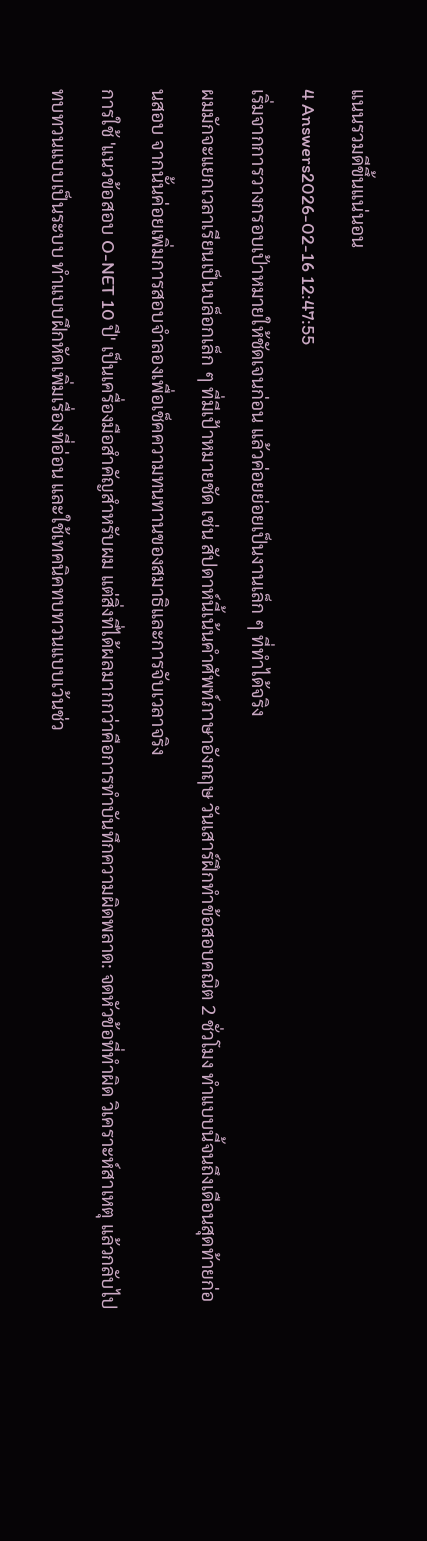แนนรวมดีขึ้นแน่นอน
4 Answers2026-02-16 12:47:55
เริ่มจากการวางกรอบเป้าหมายให้ชัดเจนก่อน แล้วค่อยย่อยเป็นงานเล็ก ๆ ที่ทำได้จริง
ผมมักจะแยกเวลาเรียนเป็นบล็อกเล็ก ๆ ที่มีเป้าหมายชัด เช่น สัปดาห์นี้เน้นคำศัพท์ภาษาอังกฤษ วันเสาร์ฝึกทำข้อสอบคณิต 2 ชั่วโมง ทำแบบนี้จนถึงเดือนสุดท้ายก่อนสอบ จากนั้นค่อยเพิ่มการสอบจำลองเพื่อเช็คความทนทานของสมาธิและการจับเวลาจริง
การใช้ 'แนวข้อสอบ O-NET 10 ปี' เป็นเครื่องมือสำคัญสำหรับผม แต่สิ่งที่ได้ผลมากกว่าคือการทำบันทึกความผิดพลาด: จดหัวข้อที่ทำผิด วิเคราะห์สาเหตุ แล้วกลับไปทบทวนแบบเป็นระบบ ทำแบบฝึกหัดเพิ่มเรื่องที่อ่อน และใช้เทคนิคทบทวนแบบเว้นช่ว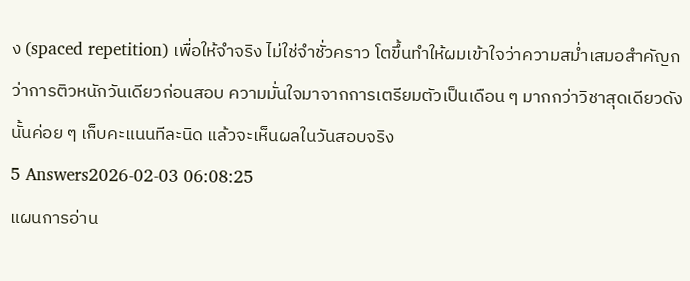ง (spaced repetition) เพื่อให้จำจริง ไม่ใช่จำชั่วคราว โตขึ้นทำให้ผมเข้าใจว่าความสม่ำเสมอสำคัญกว่าการติวหนักวันเดียวก่อนสอบ ความมั่นใจมาจากการเตรียมตัวเป็นเดือน ๆ มากกว่าวิชาสุดเดียวดังนั้นค่อย ๆ เก็บคะแนนทีละนิด แล้วจะเห็นผลในวันสอบจริง
5 Answers2026-02-03 06:08:25
แผนการอ่าน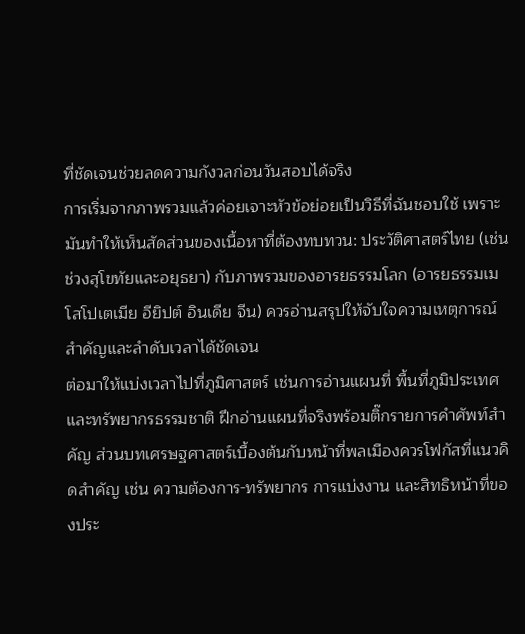ที่ชัดเจนช่วยลดความกังวลก่อนวันสอบได้จริง
การเริ่มจากภาพรวมแล้วค่อยเจาะหัวข้อย่อยเป็นวิธีที่ฉันชอบใช้ เพราะมันทำให้เห็นสัดส่วนของเนื้อหาที่ต้องทบทวน: ประวัติศาสตร์ไทย (เช่นช่วงสุโขทัยและอยุธยา) กับภาพรวมของอารยธรรมโลก (อารยธรรมเมโสโปเตเมีย อียิปต์ อินเดีย จีน) ควรอ่านสรุปให้จับใจความเหตุการณ์สำคัญและลำดับเวลาได้ชัดเจน
ต่อมาให้แบ่งเวลาไปที่ภูมิศาสตร์ เช่นการอ่านแผนที่ พื้นที่ภูมิประเทศ และทรัพยากรธรรมชาติ ฝึกอ่านแผนที่จริงพร้อมติ๊กรายการคำศัพท์สำคัญ ส่วนบทเศรษฐศาสตร์เบื้องต้นกับหน้าที่พลเมืองควรโฟกัสที่แนวคิดสำคัญ เช่น ความต้องการ-ทรัพยากร การแบ่งงาน และสิทธิหน้าที่ของประ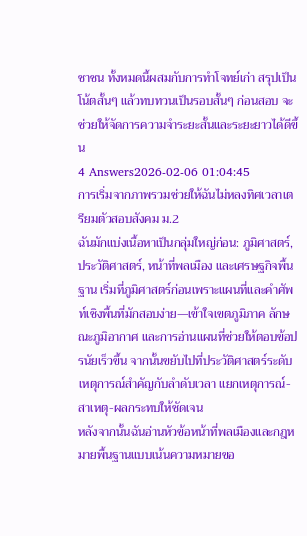ชาชน ทั้งหมดนี้ผสมกับการทำโจทย์เก่า สรุปเป็นโน้ตสั้นๆ แล้วทบทวนเป็นรอบสั้นๆ ก่อนสอบ จะช่วยให้จัดการความจำระยะสั้นและระยะยาวได้ดีขึ้น
4 Answers2026-02-06 01:04:45
การเริ่มจากภาพรวมช่วยให้ฉันไม่หลงทิศเวลาเตรียมตัวสอบสังคม ม.2
ฉันมักแบ่งเนื้อหาเป็นกลุ่มใหญ่ก่อน: ภูมิศาสตร์, ประวัติศาสตร์, หน้าที่พลเมือง และเศรษฐกิจพื้นฐาน เริ่มที่ภูมิศาสตร์ก่อนเพราะแผนที่และคำศัพท์เชิงพื้นที่มักสอบง่าย—เข้าใจเขตภูมิภาค ลักษณะภูมิอากาศ และการอ่านแผนที่ช่วยให้ตอบข้อปรนัยเร็วขึ้น จากนั้นขยับไปที่ประวัติศาสตร์ระดับเหตุการณ์สำคัญกับลำดับเวลา แยกเหตุการณ์-สาเหตุ-ผลกระทบให้ชัดเจน
หลังจากนั้นฉันอ่านหัวข้อหน้าที่พลเมืองและกฎหมายพื้นฐานแบบเน้นความหมายขอ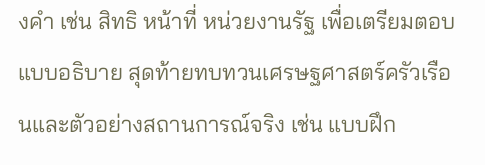งคำ เช่น สิทธิ หน้าที่ หน่วยงานรัฐ เพื่อเตรียมตอบแบบอธิบาย สุดท้ายทบทวนเศรษฐศาสตร์ครัวเรือนและตัวอย่างสถานการณ์จริง เช่น แบบฝึก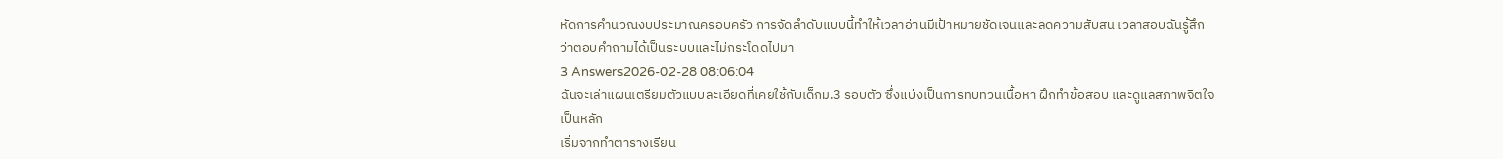หัดการคำนวณงบประมาณครอบครัว การจัดลำดับแบบนี้ทำให้เวลาอ่านมีเป้าหมายชัดเจนและลดความสับสน เวลาสอบฉันรู้สึกว่าตอบคำถามได้เป็นระบบและไม่กระโดดไปมา
3 Answers2026-02-28 08:06:04
ฉันจะเล่าแผนเตรียมตัวแบบละเอียดที่เคยใช้กับเด็กม.3 รอบตัว ซึ่งแบ่งเป็นการทบทวนเนื้อหา ฝึกทำข้อสอบ และดูแลสภาพจิตใจเป็นหลัก
เริ่มจากทำตารางเรียน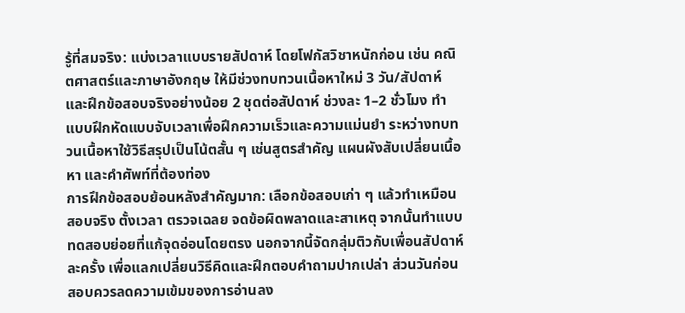รู้ที่สมจริง: แบ่งเวลาแบบรายสัปดาห์ โดยโฟกัสวิชาหนักก่อน เช่น คณิตศาสตร์และภาษาอังกฤษ ให้มีช่วงทบทวนเนื้อหาใหม่ 3 วัน/สัปดาห์ และฝึกข้อสอบจริงอย่างน้อย 2 ชุดต่อสัปดาห์ ช่วงละ 1–2 ชั่วโมง ทำแบบฝึกหัดแบบจับเวลาเพื่อฝึกความเร็วและความแม่นยำ ระหว่างทบทวนเนื้อหาใช้วิธีสรุปเป็นโน้ตสั้น ๆ เช่นสูตรสำคัญ แผนผังสับเปลี่ยนเนื้อหา และคำศัพท์ที่ต้องท่อง
การฝึกข้อสอบย้อนหลังสำคัญมาก: เลือกข้อสอบเก่า ๆ แล้วทำเหมือนสอบจริง ตั้งเวลา ตรวจเฉลย จดข้อผิดพลาดและสาเหตุ จากนั้นทำแบบทดสอบย่อยที่แก้จุดอ่อนโดยตรง นอกจากนี้จัดกลุ่มติวกับเพื่อนสัปดาห์ละครั้ง เพื่อแลกเปลี่ยนวิธีคิดและฝึกตอบคำถามปากเปล่า ส่วนวันก่อนสอบควรลดความเข้มของการอ่านลง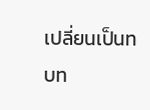เปลี่ยนเป็นทบท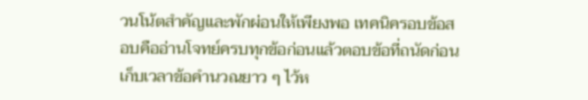วนโน้ตสำคัญและพักผ่อนให้เพียงพอ เทคนิครอบข้อสอบคืออ่านโจทย์ครบทุกข้อก่อนแล้วตอบข้อที่ถนัดก่อน เก็บเวลาข้อคำนวณยาว ๆ ไว้ห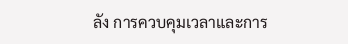ลัง การควบคุมเวลาและการ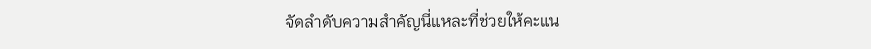จัดลำดับความสำคัญนี่แหละที่ช่วยให้คะแน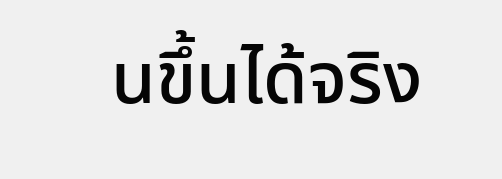นขึ้นได้จริง